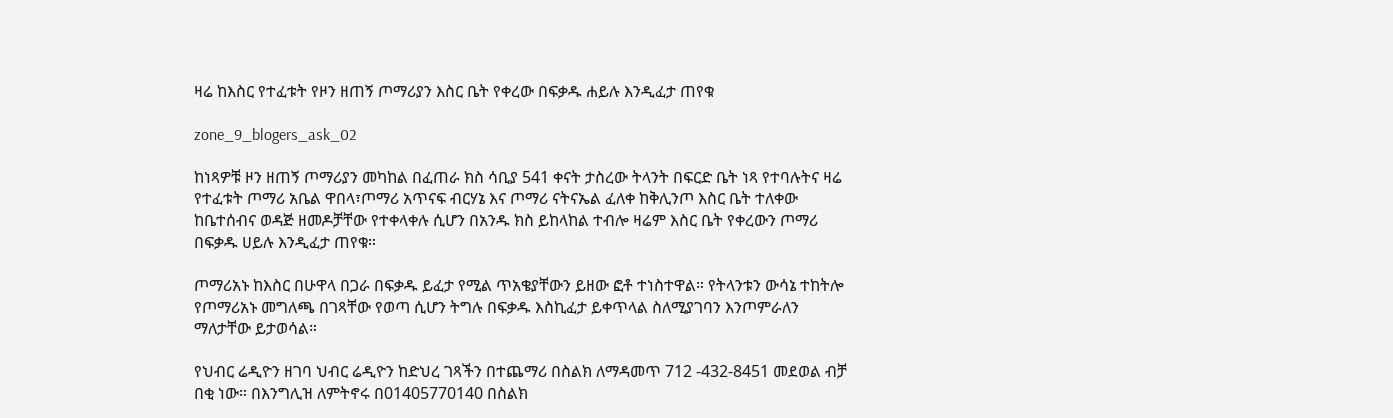ዛሬ ከእስር የተፈቱት የዞን ዘጠኝ ጦማሪያን እስር ቤት የቀረው በፍቃዱ ሐይሉ እንዲፈታ ጠየቁ

zone_9_blogers_ask_02

ከነጻዎቹ ዞን ዘጠኝ ጦማሪያን መካከል በፈጠራ ክስ ሳቢያ 541 ቀናት ታስረው ትላንት በፍርድ ቤት ነጻ የተባሉትና ዛሬ የተፈቱት ጦማሪ አቤል ዋበላ፣ጦማሪ አጥናፍ ብርሃኔ እና ጦማሪ ናትናኤል ፈለቀ ከቅሊንጦ እስር ቤት ተለቀው ከቤተሰብና ወዳጅ ዘመዶቻቸው የተቀላቀሉ ሲሆን በአንዱ ክስ ይከላከል ተብሎ ዛሬም እስር ቤት የቀረውን ጦማሪ በፍቃዱ ሀይሉ እንዲፈታ ጠየቁ።

ጦማሪአኑ ከእስር በሁዋላ በጋራ በፍቃዱ ይፈታ የሚል ጥአቄያቸውን ይዘው ፎቶ ተነስተዋል። የትላንቱን ውሳኔ ተከትሎ የጦማሪአኑ መግለጫ በገጻቸው የወጣ ሲሆን ትግሉ በፍቃዱ እስኪፈታ ይቀጥላል ስለሚያገባን እንጦምራለን ማለታቸው ይታወሳል።

የህብር ሬዲዮን ዘገባ ህብር ሬዲዮን ከድህረ ገጻችን በተጨማሪ በስልክ ለማዳመጥ 712 -432-8451 መደወል ብቻ በቂ ነው። በእንግሊዝ ለምትኖሩ በ01405770140 በስልክ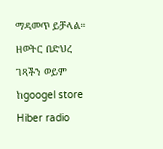ማዳመጥ ይቻላል። ዘወትር በድህረ ገጻችን ወይም ከgoogel store Hiber radio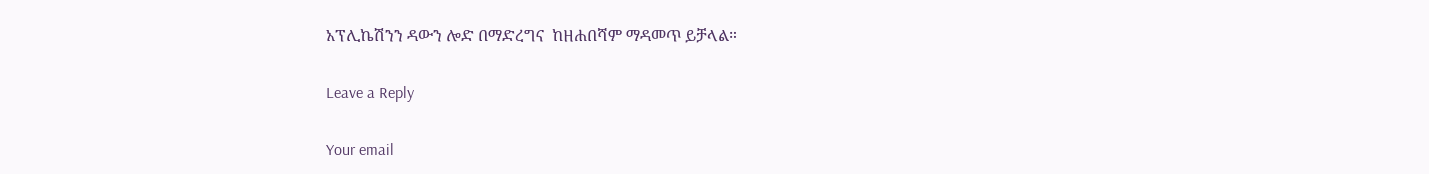አፕሊኬሽንን ዳውን ሎድ በማድረግና  ከዘሐበሻም ማዳመጥ ይቻላል።

Leave a Reply

Your email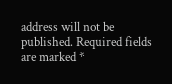address will not be published. Required fields are marked *